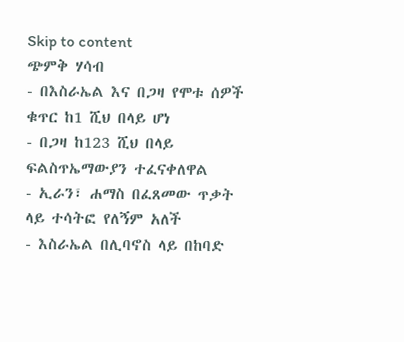Skip to content
ጭምቅ ሃሳብ
- በእስራኤል እና በጋዛ የሞቱ ሰዎች ቁጥር ከ1 ሺህ በላይ ሆነ
- በጋዛ ከ123 ሺህ በላይ ፍልስጥኤማውያን ተፈናቀለዋል
- ኢራን፣ ሐማስ በፈጸመው ጥቃት ላይ ተሳትፎ የለኝም አለች
- እስራኤል በሊባኖስ ላይ በከባድ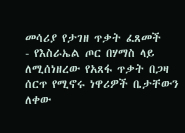መሳሪያ የታገዘ ጥቃት ፈጸመች
- የእስራኤል ጦር በሃማስ ላይ ለሚሰነዘረው የአጸፋ ጥቃት በጋዛ ሰርጥ የሚኖሩ ነዋሪዎች ቤታቸውን ለቀው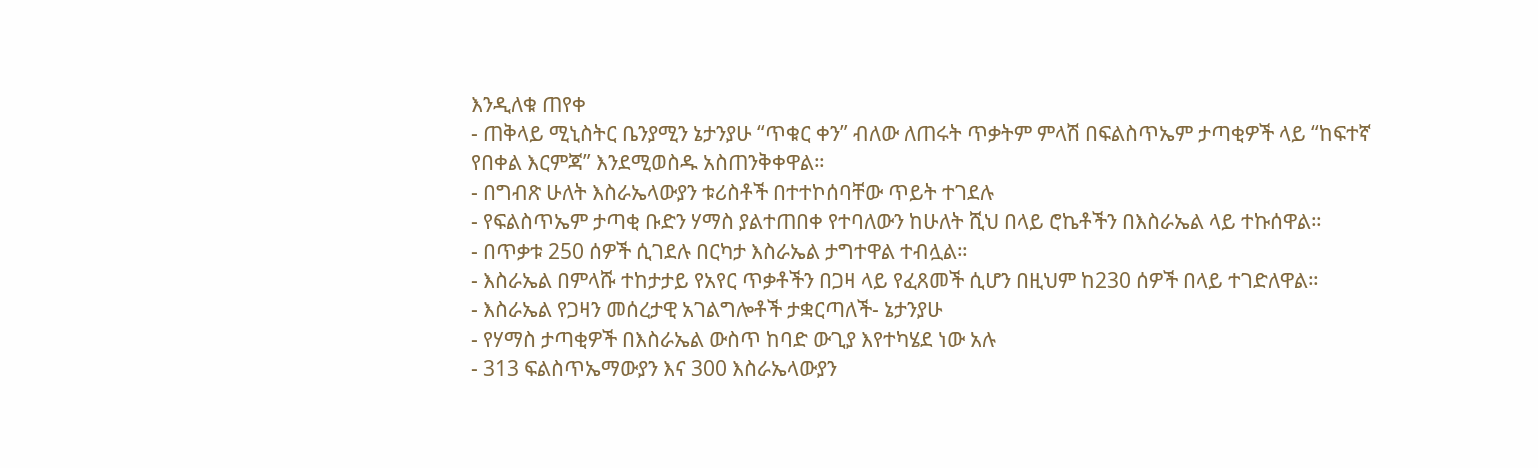እንዲለቁ ጠየቀ
- ጠቅላይ ሚኒስትር ቤንያሚን ኔታንያሁ “ጥቁር ቀን” ብለው ለጠሩት ጥቃትም ምላሽ በፍልስጥኤም ታጣቂዎች ላይ “ከፍተኛ የበቀል እርምጃ” እንደሚወስዱ አስጠንቅቀዋል።
- በግብጽ ሁለት እስራኤላውያን ቱሪስቶች በተተኮሰባቸው ጥይት ተገደሉ
- የፍልስጥኤም ታጣቂ ቡድን ሃማስ ያልተጠበቀ የተባለውን ከሁለት ሺህ በላይ ሮኬቶችን በእስራኤል ላይ ተኩሰዋል።
- በጥቃቱ 250 ሰዎች ሲገደሉ በርካታ እስራኤል ታግተዋል ተብሏል።
- እስራኤል በምላሹ ተከታታይ የአየር ጥቃቶችን በጋዛ ላይ የፈጸመች ሲሆን በዚህም ከ230 ሰዎች በላይ ተገድለዋል።
- እስራኤል የጋዛን መሰረታዊ አገልግሎቶች ታቋርጣለች- ኔታንያሁ
- የሃማስ ታጣቂዎች በእስራኤል ውስጥ ከባድ ውጊያ እየተካሄደ ነው አሉ
- 313 ፍልስጥኤማውያን እና 300 እስራኤላውያን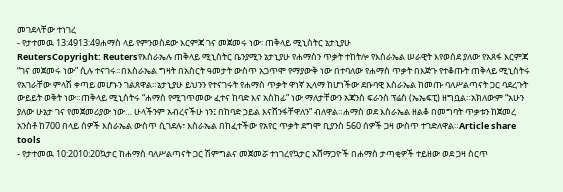መገደላቸው ተነገረ
- የታተመዉ 13:4913:49ሐማስ ላይ የምንወስደው እርምጃ ገና መጀመሩ ነው፡ ጠቅላይ ሚኒስትር ኔታኒያሁ
ReutersCopyright: Reutersየእስራኤሉ ጠቅላይ ሚኒስትር ቤንያሚን ኔታኒያሁ የሐማስን ጥቃት ተከትሎ የእስራኤል ሠራዊት እየወሰደ ያለው የአጸፋ እርምጃ “ገና መጀመሩ ነው” ሲሉ ተናገሩ።በእስራኤል ግዛት በአስርት ዓመታት ውስጥ አጋጥሞ የማያውቅ ነው በተባለው የሐማስ ጥቃት በእጅጉ የተቆጡት ጠቅላይ ሚኒስትሩ የአገራቸው ምላሽ ቀጣይ መሆኑን ገልጸዋል።ኔታኒያሁ ይህንን የተናገሩት የሐማስ ጥቃት ዋነኛ ኢላማ ከሆነችው ደቡባዊ እስራኤል ከመጡ ባለሥልጣናት ጋር ባደረጉት ውይይት ወቅት ነው።ጠቅላይ ሚኒስትሩ “ሐማስ የሚገጥመው ፈተና ከባድ እና አስከፊ” ነው ማለታቸውን አጃንስ ፍራንስ ፕሬስ (ኤኤፍፒ) ዘግቧል።አክለውም “አሁን ያለው ሁኔታ ገና የመጀመሪያው ነው… ሁላችንም አብረናችሁ ነን፤ በከባድ ኃይል እናሸንፋቸዋለን” ብለዋል።ሐማስ ወደ እስራኤል ዘልቆ በመግባት ጥቃቱን ከጀመረ አንስቶ ከ700 በላይ ሰዎች እስራኤል ውስጥ ሲገደሉ፣ እስራኤል በከፈተችው የአየር ጥቃት ደግሞ ቢያንስ 560 ሰዎች ጋዛ ውስጥ ተገድለዋል።Article share tools
- የታተመዉ 10:2010:20ኳታር ከሐማስ ባለሥልጣናት ጋር ሽምግልና መጀመሯ ተነገረየኳታር አሸማጋዮች በሐማስ ታጣቂዎች ተይዘው ወደ ጋዛ ስርጥ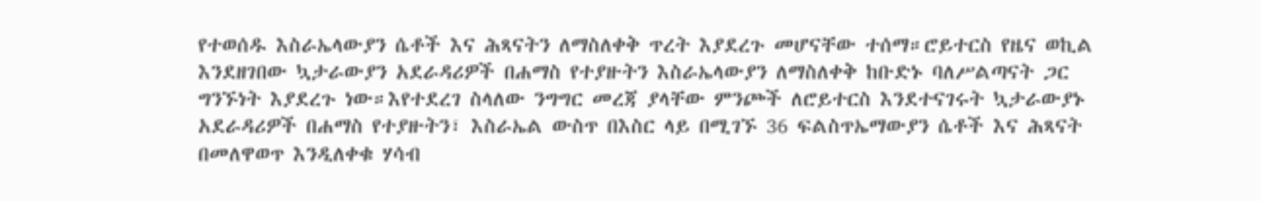የተወሰዱ እስራኤላውያን ሴቶች እና ሕጻናትን ለማስለቀቅ ጥረት እያደረጉ መሆናቸው ተሰማ።ሮይተርስ የዜና ወኪል እንደዘገበው ኳታራውያን አደራዳሪዎች በሐማስ የተያዙትን እስራኤላውያን ለማስለቀቅ ከቡድኑ ባለሥልጣናት ጋር ግንኙነት እያደረጉ ነው።እየተደረገ ስላለው ንግግር መረጃ ያላቸው ምንጮች ለሮይተርስ እንደተናገሩት ኳታራውያኑ አደራዳሪዎች በሐማስ የተያዙትን፣ እስራኤል ውስጥ በእስር ላይ በሚገኙ 36 ፍልስጥኤማውያን ሴቶች እና ሕጻናት በመለዋወጥ እንዲለቀቁ ሃሳብ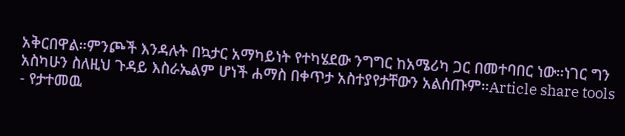አቅርበዋል።ምንጮች እንዳሉት በኳታር አማካይነት የተካሄደው ንግግር ከአሜሪካ ጋር በመተባበር ነው።ነገር ግን አስካሁን ስለዚህ ጉዳይ እስራኤልም ሆነች ሐማስ በቀጥታ አስተያየታቸውን አልሰጡም።Article share tools
- የታተመዉ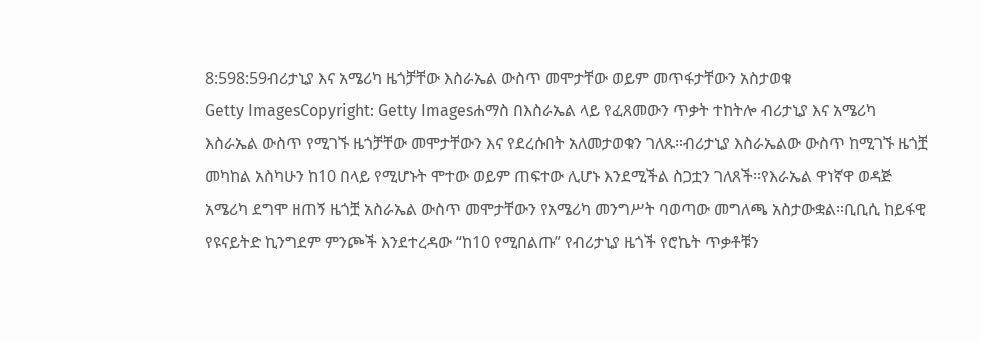8:598:59ብሪታኒያ እና አሜሪካ ዜጎቻቸው እስራኤል ውስጥ መሞታቸው ወይም መጥፋታቸውን አስታወቁ
Getty ImagesCopyright: Getty Imagesሐማስ በእስራኤል ላይ የፈጸመውን ጥቃት ተከትሎ ብሪታኒያ እና አሜሪካ እስራኤል ውስጥ የሚገኙ ዜጎቻቸው መሞታቸውን እና የደረሱበት አለመታወቁን ገለጹ።ብሪታኒያ እስራኤልው ውስጥ ከሚገኙ ዜጎቿ መካከል አስካሁን ከ10 በላይ የሚሆኑት ሞተው ወይም ጠፍተው ሊሆኑ እንደሚችል ስጋቷን ገለጸች።የእራኤል ዋነኛዋ ወዳጅ አሜሪካ ደግሞ ዘጠኝ ዜጎቿ አስራኤል ውስጥ መሞታቸውን የአሜሪካ መንግሥት ባወጣው መግለጫ አስታውቋል።ቢቢሲ ከይፋዊ የዩናይትድ ኪንግደም ምንጮች እንደተረዳው “ከ10 የሚበልጡ” የብሪታኒያ ዜጎች የሮኬት ጥቃቶቹን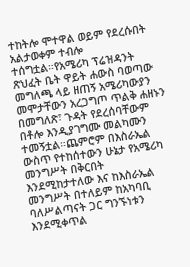ተከትሎ ሞተዋል ወይም የደረሱበት አልታወቀም ተብሎ ተሰግቷል።የአሜሪካ ፕሬዝዳንት ጽህፈት ቤት ዋይት ሐውስ ባወጣው መግለጫ ላይ ዘጠኝ አሜሪካውያን መሞታቸውን አረጋግጦ ጥልቅ ሐዘኑን በመግለጽ፣ ጉዳት የደረሰባቸውም በቶሎ እንዲያገግሙ መልካሙን ተመኝቷል።ጨምሮም በእስራኤል ውስጥ የተከሰተውን ሁኔታ የአሜሪካ መንግሥት በቅርበት እንደሚከታተለው እና ከእስራኤል መንግሥት በተለይም ከአካባቢ ባለሥልጣናት ጋር ግንኙነቱን እንደሚቀጥል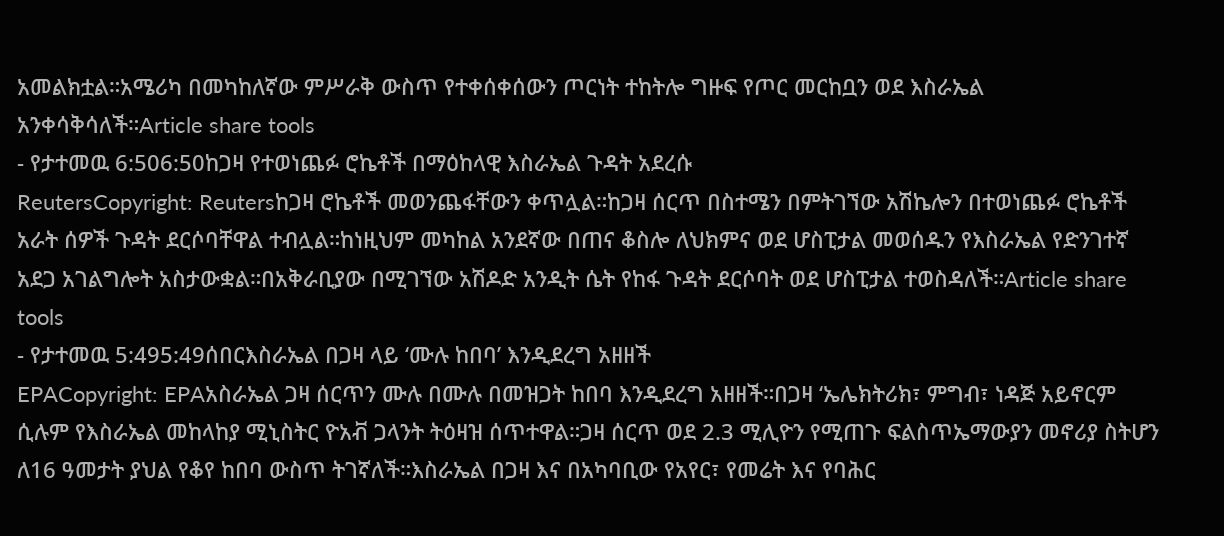አመልክቷል።አሜሪካ በመካከለኛው ምሥራቅ ውስጥ የተቀሰቀሰውን ጦርነት ተከትሎ ግዙፍ የጦር መርከቧን ወደ እስራኤል አንቀሳቅሳለች።Article share tools
- የታተመዉ 6:506:50ከጋዛ የተወነጨፉ ሮኬቶች በማዕከላዊ እስራኤል ጉዳት አደረሱ
ReutersCopyright: Reutersከጋዛ ሮኬቶች መወንጨፋቸውን ቀጥሏል።ከጋዛ ሰርጥ በስተሜን በምትገኘው አሽኬሎን በተወነጨፉ ሮኬቶች አራት ሰዎች ጉዳት ደርሶባቸዋል ተብሏል።ከነዚህም መካከል አንደኛው በጠና ቆስሎ ለህክምና ወደ ሆስፒታል መወሰዱን የእስራኤል የድንገተኛ አደጋ አገልግሎት አስታውቋል።በአቅራቢያው በሚገኘው አሽዶድ አንዲት ሴት የከፋ ጉዳት ደርሶባት ወደ ሆስፒታል ተወስዳለች።Article share tools
- የታተመዉ 5:495:49ሰበርእስራኤል በጋዛ ላይ ‘ሙሉ ከበባ’ እንዲደረግ አዘዘች
EPACopyright: EPAአስራኤል ጋዛ ሰርጥን ሙሉ በሙሉ በመዝጋት ከበባ እንዲደረግ አዘዘች።በጋዛ ‘ኤሌክትሪክ፣ ምግብ፣ ነዳጅ አይኖርም ሲሉም የእስራኤል መከላከያ ሚኒስትር ዮአቭ ጋላንት ትዕዛዝ ሰጥተዋል።ጋዛ ሰርጥ ወደ 2.3 ሚሊዮን የሚጠጉ ፍልስጥኤማውያን መኖሪያ ስትሆን ለ16 ዓመታት ያህል የቆየ ከበባ ውስጥ ትገኛለች።እስራኤል በጋዛ እና በአካባቢው የአየር፣ የመሬት እና የባሕር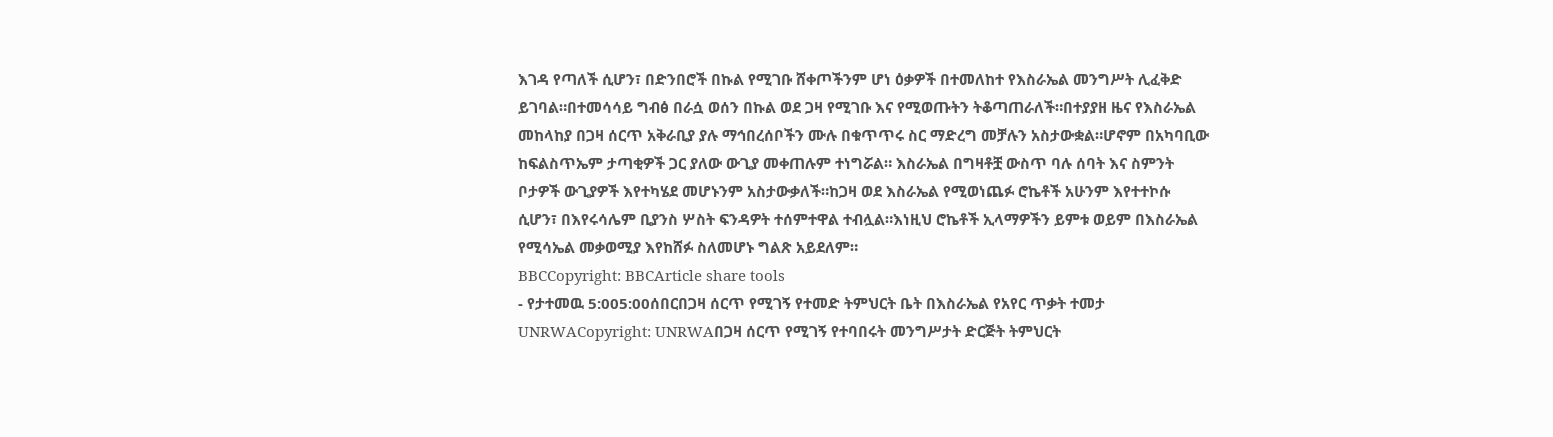እገዳ የጣለች ሲሆን፣ በድንበሮች በኩል የሚገቡ ሸቀጦችንም ሆነ ዕቃዎች በተመለከተ የእስራኤል መንግሥት ሊፈቅድ ይገባል።በተመሳሳይ ግብፅ በራሷ ወሰን በኩል ወደ ጋዛ የሚገቡ እና የሚወጡትን ትቆጣጠራለች።በተያያዘ ዜና የእስራኤል መከላከያ በጋዛ ሰርጥ አቅራቢያ ያሉ ማኅበረሰቦችን ሙሉ በቁጥጥሩ ስር ማድረግ መቻሉን አስታውቋል።ሆኖም በአካባቢው ከፍልስጥኤም ታጣቂዎች ጋር ያለው ውጊያ መቀጠሉም ተነግሯል። እስራኤል በግዛቶቿ ውስጥ ባሉ ሰባት እና ስምንት ቦታዎች ውጊያዎች እየተካሄደ መሆኑንም አስታውቃለች።ከጋዛ ወደ እስራኤል የሚወነጨፉ ሮኬቶች አሁንም እየተተኮሱ ሲሆን፣ በእየሩሳሌም ቢያንስ ሦስት ፍንዳዎት ተሰምተዋል ተብሏል።እነዚህ ሮኬቶች ኢላማዎችን ይምቱ ወይም በእስራኤል የሚሳኤል መቃወሚያ እየከሸፉ ስለመሆኑ ግልጽ አይደለም።
BBCCopyright: BBCArticle share tools
- የታተመዉ 5:005:00ሰበርበጋዛ ሰርጥ የሚገኝ የተመድ ትምህርት ቤት በእስራኤል የአየር ጥቃት ተመታ
UNRWACopyright: UNRWAበጋዛ ሰርጥ የሚገኝ የተባበሩት መንግሥታት ድርጅት ትምህርት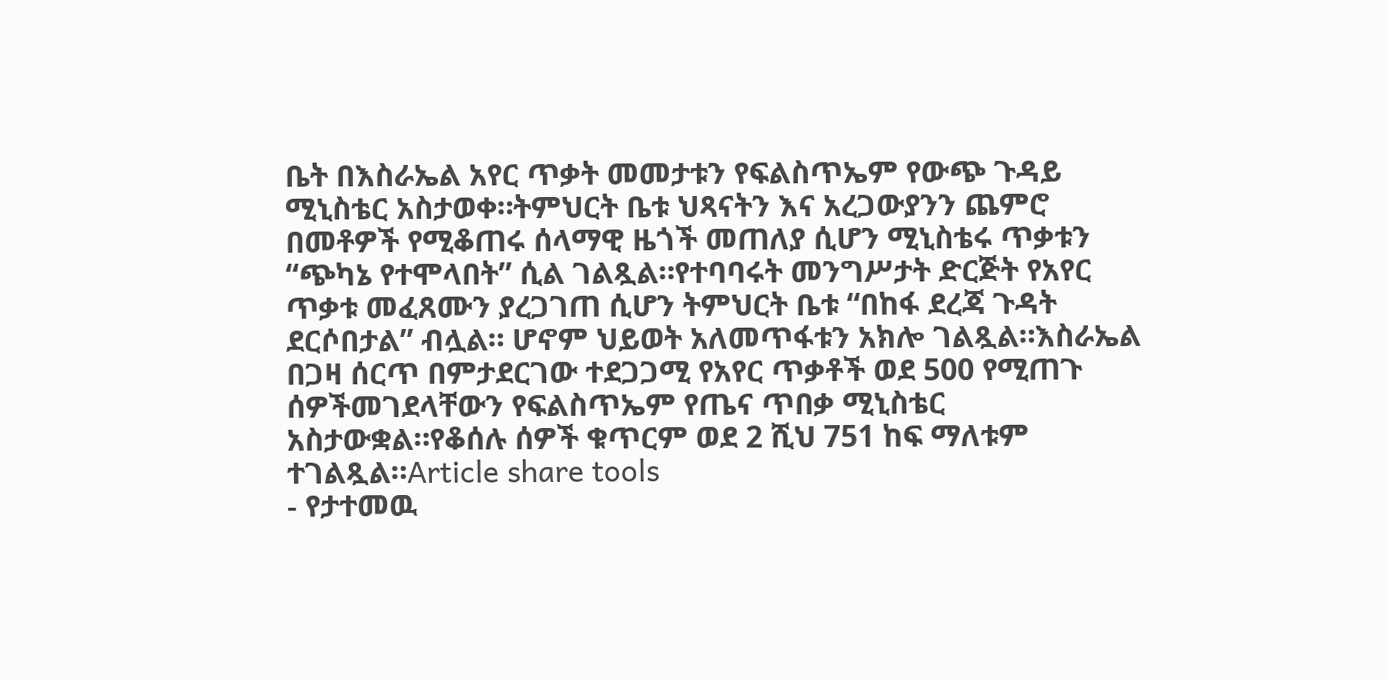ቤት በእስራኤል አየር ጥቃት መመታቱን የፍልስጥኤም የውጭ ጉዳይ ሚኒስቴር አስታወቀ።ትምህርት ቤቱ ህጻናትን እና አረጋውያንን ጨምሮ በመቶዎች የሚቆጠሩ ሰላማዊ ዜጎች መጠለያ ሲሆን ሚኒስቴሩ ጥቃቱን “ጭካኔ የተሞላበት” ሲል ገልጿል።የተባባሩት መንግሥታት ድርጅት የአየር ጥቃቱ መፈጸሙን ያረጋገጠ ሲሆን ትምህርት ቤቱ “በከፋ ደረጃ ጉዳት ደርሶበታል” ብሏል። ሆኖም ህይወት አለመጥፋቱን አክሎ ገልጿል።እስራኤል በጋዛ ሰርጥ በምታደርገው ተደጋጋሚ የአየር ጥቃቶች ወደ 500 የሚጠጉ ሰዎችመገደላቸውን የፍልስጥኤም የጤና ጥበቃ ሚኒስቴር አስታውቋል።የቆሰሉ ሰዎች ቁጥርም ወደ 2 ሺህ 751 ከፍ ማለቱም ተገልጿል።Article share tools
- የታተመዉ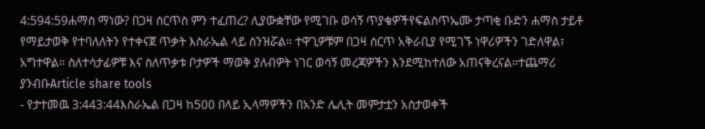4:594:59ሐማስ ማነው? በጋዛ ሰርጥስ ምን ተፈጠረ? ሊያውቋቸው የሚገቡ ወሳኝ ጥያቄዎችየፍልስጥኤሙ ታጣቂ ቡድን ሐማስ ታይቶ የማይታወቅ የተባለለትን የተቀናጀ ጥቃት እስራኤል ላይ ሰንዝሯል። ተዋጊዎቹም በጋዛ ሰርጥ አቅራቢያ የሚገኙ ነዋሪዎችን ገድለዋል፣ አግተዋል። ስለተሳታፊዎቹ እና ስለጥቃቱ ቦታዎች ማወቅ ያለብዎት ነገር ወሳኝ መረጃዎችን እንደሚከተለው አጠናቅረናል።ተጨማሪ ያንብቡArticle share tools
- የታተመዉ 3:443:44እስራኤል በጋዛ ከ500 በላይ ኢላማዎችን በአንድ ሌሊት መምታቷን አስታወቀች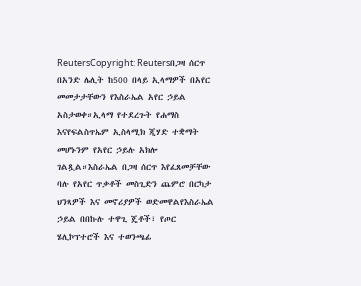ReutersCopyright: Reutersበጋዛ ሰርጥ በአንድ ሌሊት ከ500 በላይ ኢላማዎች በአየር መመታታቸውን የእስራኤል አየር ኃይል አስታወቀ።ኢላማ የተደረጉት የሐማስ እናየፍልስጥኤም ኢስላሚክ ጂሃድ ተቋማት መሆኑንም የአየር ኃይሉ አክሎ ገልጿል።እስራኤል በጋዛ ሰርጥ እየፈጸመቻቸው ባሉ የአየር ጥቃቶች መስጊድን ጨምሮ በርካታ ህንጻዎች እና መኖሪያዎች ወድመዋልየእስራኤል ኃይል በበኩሉ ተዋጊ ጄቶች፣ የጦር ሄሊኮፕተሮች እና ተወንጫፊ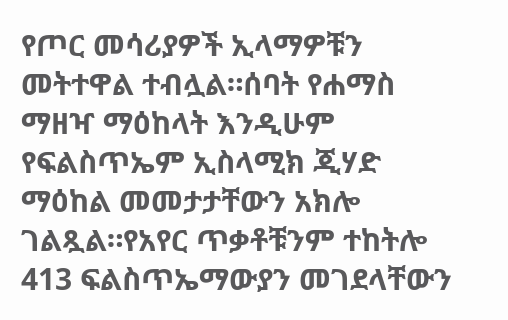የጦር መሳሪያዎች ኢላማዎቹን መትተዋል ተብሏል።ሰባት የሐማስ ማዘዣ ማዕከላት እንዲሁም የፍልስጥኤም ኢስላሚክ ጂሃድ ማዕከል መመታታቸውን አክሎ ገልጿል።የአየር ጥቃቶቹንም ተከትሎ 413 ፍልስጥኤማውያን መገደላቸውን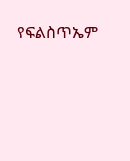የፍልስጥኤም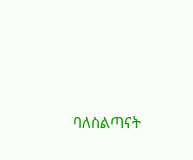ባለስልጣናት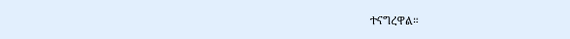ተናግረዋል።